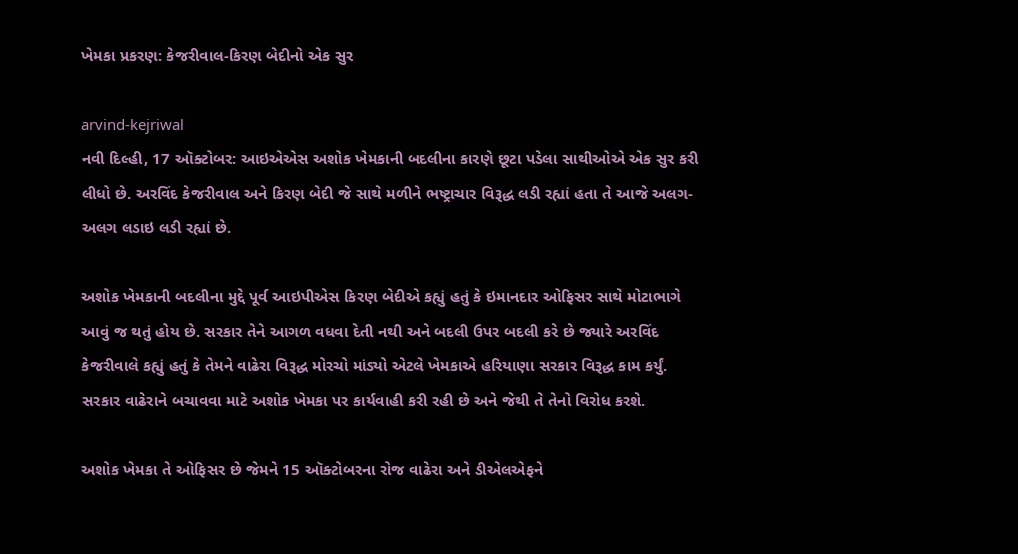ખેમકા પ્રકરણ: કેજરીવાલ-કિરણ બેદીનો એક સુર

arvind-kejriwal
નવી દિલ્હી, 17 ઑક્ટોબર: આઇએએસ અશોક ખેમકાની બદલીના કારણે છૂટા પડેલા સાથીઓએ એક સુર કરી લીધો છે. અરવિંદ કેજરીવાલ અને કિરણ બેદી જે સાથે મળીને ભષ્ટ્રાચાર વિરૂદ્ધ લડી રહ્યાં હતા તે આજે અલગ-અલગ લડાઇ લડી રહ્યાં છે.

અશોક ખેમકાની બદલીના મુદ્દે પૂર્વ આઇપીએસ કિરણ બેદીએ કહ્યું હતું કે ઇમાનદાર ઓફિસર સાથે મોટાભાગે આવું જ થતું હોય છે. સરકાર તેને આગળ વધવા દેતી નથી અને બદલી ઉપર બદલી કરે છે જ્યારે અરવિંદ કેજરીવાલે કહ્યું હતું કે તેમને વાઢેરા વિરૂદ્ધ મોરચો માંડ્યો એટલે ખેમકાએ હરિયાણા સરકાર વિરૂદ્ધ કામ કર્યું. સરકાર વાઢેરાને બચાવવા માટે અશોક ખેમકા પર કાર્યવાહી કરી રહી છે અને જેથી તે તેનો વિરોધ કરશે.

અશોક ખેમકા તે ઓફિસર છે જેમને 15 ઑક્ટોબરના રોજ વાઢેરા અને ડીએલએફને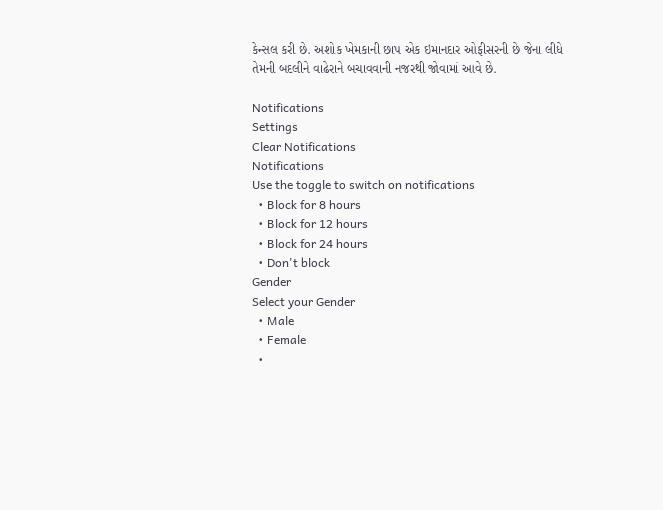કેન્સલ કરી છે. અશોક ખેમકાની છાપ એક ઇમાનદાર ઓફીસરની છે જેના લીધે તેમની બદલીને વાઢેરાને બચાવવાની નજરથી જોવામાં આવે છે.

Notifications
Settings
Clear Notifications
Notifications
Use the toggle to switch on notifications
  • Block for 8 hours
  • Block for 12 hours
  • Block for 24 hours
  • Don't block
Gender
Select your Gender
  • Male
  • Female
  •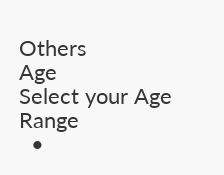Others
Age
Select your Age Range
  •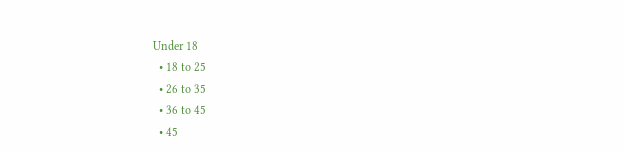Under 18
  • 18 to 25
  • 26 to 35
  • 36 to 45
  • 45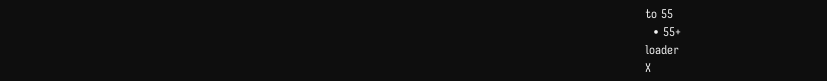to 55
  • 55+
loader
X